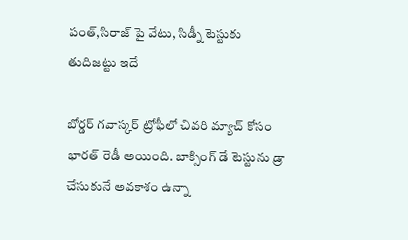పంత్,సిరాజ్ పై వేటు, సిడ్నీ టెస్టుకు తుదిజట్టు ఇదే

బోర్డర్ గవాస్కర్ ట్రోఫీలో చివరి మ్యాచ్ కోసం భారత్ రెడీ అయింది. బాక్సింగ్ డే టెస్టును డ్రా చేసుకునే అవకాశం ఉన్నా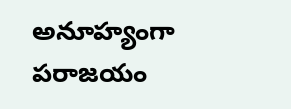అనూహ్యంగా పరాజయం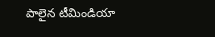పాలైన టీమిండియా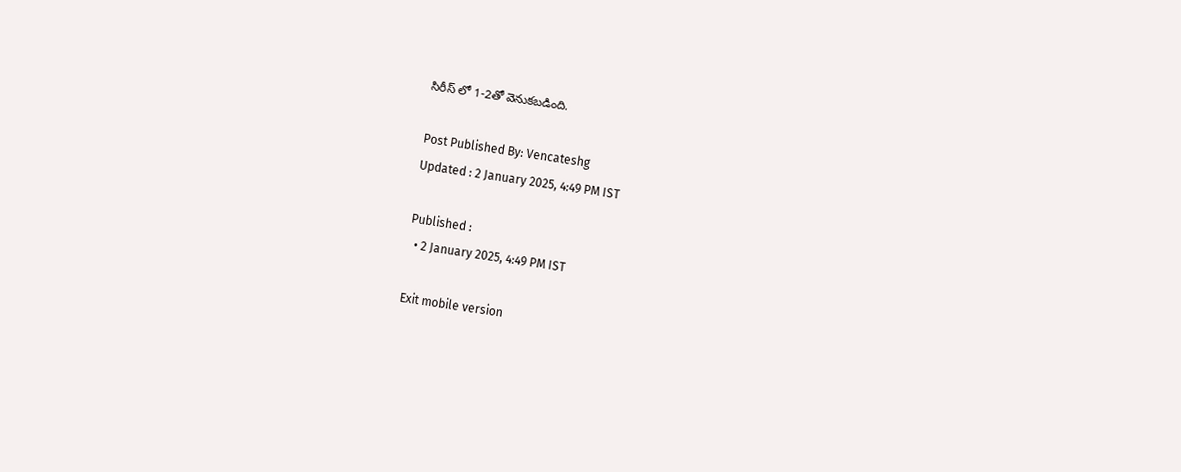సిరీస్ లో 1-2తో వెనుకబడింది.

Post Published By: Vencateshg
Updated : 2 January 2025, 4:49 PM IST

Published :
  • 2 January 2025, 4:49 PM IST

Exit mobile version